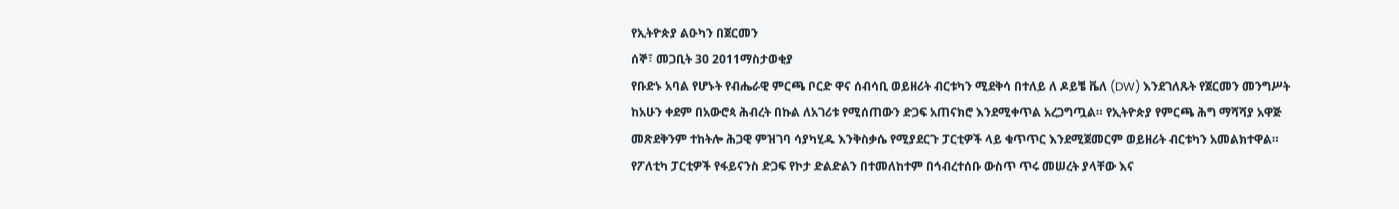የኢትዮጵያ ልዑካን በጀርመን
ሰኞ፣ መጋቢት 30 2011ማስታወቂያ
የቡድኑ አባል የሆኑት የብሔራዊ ምርጫ ቦርድ ዋና ሰብሳቢ ወይዘሪት ብርቱካን ሚደቅሳ በተለይ ለ ዶይቼ ቬለ (DW) እንደገለጹት የጀርመን መንግሥት ከአሁን ቀደም በአውሮጳ ሕብረት በኩል ለአገሪቱ የሚሰጠውን ድጋፍ አጠናክሮ እንደሚቀጥል አረጋግጧል። የኢትዮጵያ የምርጫ ሕግ ማሻሻያ አዋጅ መጽደቅንም ተከትሎ ሕጋዊ ምዝገባ ሳያካሂዱ እንቅስቃሴ የሚያደርጉ ፓርቲዎች ላይ ቁጥጥር እንደሚጀመርም ወይዘሪት ብርቱካን አመልክተዋል። የፖለቲካ ፓርቲዎች የፋይናንስ ድጋፍ የኮታ ድልድልን በተመለከተም በኅብረተሰቡ ውስጥ ጥሩ መሠረት ያላቸው እና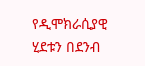የዲሞክራሲያዊ ሂደቱን በደንብ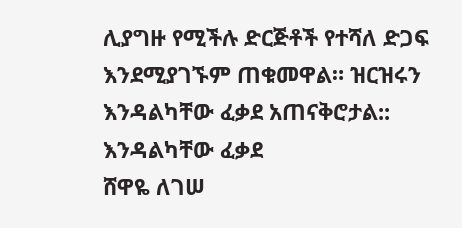ሊያግዙ የሚችሉ ድርጅቶች የተሻለ ድጋፍ እንደሚያገኙም ጠቁመዋል። ዝርዝሩን እንዳልካቸው ፈቃደ አጠናቅሮታል::
እንዳልካቸው ፈቃደ
ሸዋዬ ለገሠ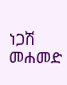ነጋሽ መሐመድ